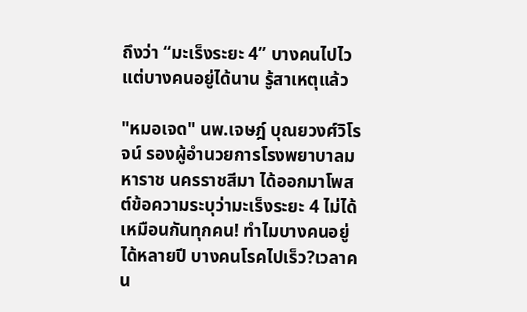ถึงว่า “มะเร็งระยะ 4” บางคนไปไว แต่บางคนอยู่ได้นาน รู้สาเหตุแล้ว

"หมอเจด" นพ.เจษฎ์ บุณยวงศ์วิโรจน์ รองผู้อำนวยการโรงพยาบาลมหาราช นครราชสีมา ได้ออกมาโพสต์ข้อความระบุว่ามะเร็งระยะ 4 ไม่ได้เหมือนกันทุกคน! ทำไมบางคนอยู่ได้หลายปี บางคนโรคไปเร็ว?เวลาคน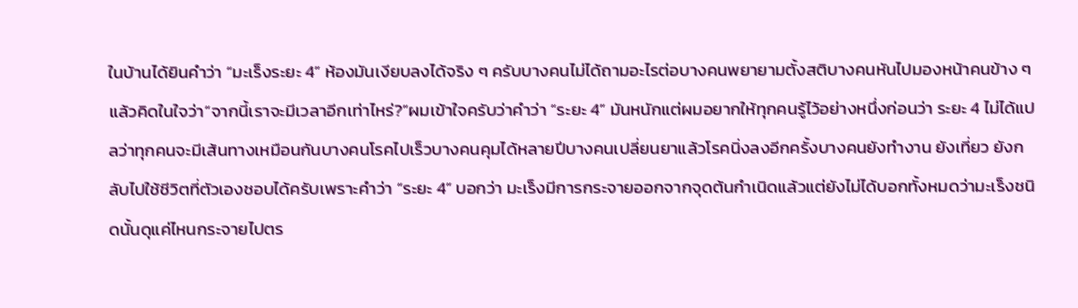ในบ้านได้ยินคำว่า “มะเร็งระยะ 4” ห้องมันเงียบลงได้จริง ๆ ครับบางคนไม่ได้ถามอะไรต่อบางคนพยายามตั้งสติบางคนหันไปมองหน้าคนข้าง ๆ แล้วคิดในใจว่า“จากนี้เราจะมีเวลาอีกเท่าไหร่?”ผมเข้าใจครับว่าคำว่า “ระยะ 4” มันหนักแต่ผมอยากให้ทุกคนรู้ไว้อย่างหนึ่งก่อนว่า ระยะ 4 ไม่ได้แปลว่าทุกคนจะมีเส้นทางเหมือนกันบางคนโรคไปเร็วบางคนคุมได้หลายปีบางคนเปลี่ยนยาแล้วโรคนิ่งลงอีกครั้งบางคนยังทำงาน ยังเที่ยว ยังกลับไปใช้ชีวิตที่ตัวเองชอบได้ครับเพราะคำว่า “ระยะ 4” บอกว่า มะเร็งมีการกระจายออกจากจุดต้นกำเนิดแล้วแต่ยังไม่ได้บอกทั้งหมดว่ามะเร็งชนิดนั้นดุแค่ไหนกระจายไปตร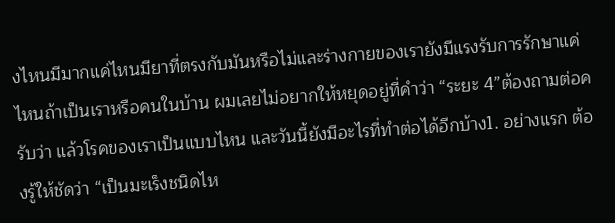งไหนมีมากแค่ไหนมียาที่ตรงกับมันหรือไม่และร่างกายของเรายังมีแรงรับการรักษาแค่ไหนถ้าเป็นเราหรือคนในบ้าน ผมเลยไม่อยากให้หยุดอยู่ที่คำว่า “ระยะ 4”ต้องถามต่อครับว่า แล้วโรคของเราเป็นแบบไหน และวันนี้ยังมีอะไรที่ทำต่อได้อีกบ้าง1. อย่างแรก ต้องรู้ให้ชัดว่า “เป็นมะเร็งชนิดไห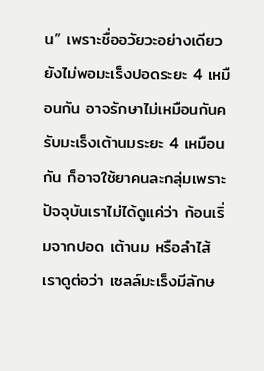น” เพราะชื่ออวัยวะอย่างเดียวยังไม่พอมะเร็งปอดระยะ 4 เหมือนกัน อาจรักษาไม่เหมือนกันครับมะเร็งเต้านมระยะ 4 เหมือนกัน ก็อาจใช้ยาคนละกลุ่มเพราะปัจจุบันเราไม่ได้ดูแค่ว่า ก้อนเริ่มจากปอด เต้านม หรือลำไส้เราดูต่อว่า เซลล์มะเร็งมีลักษ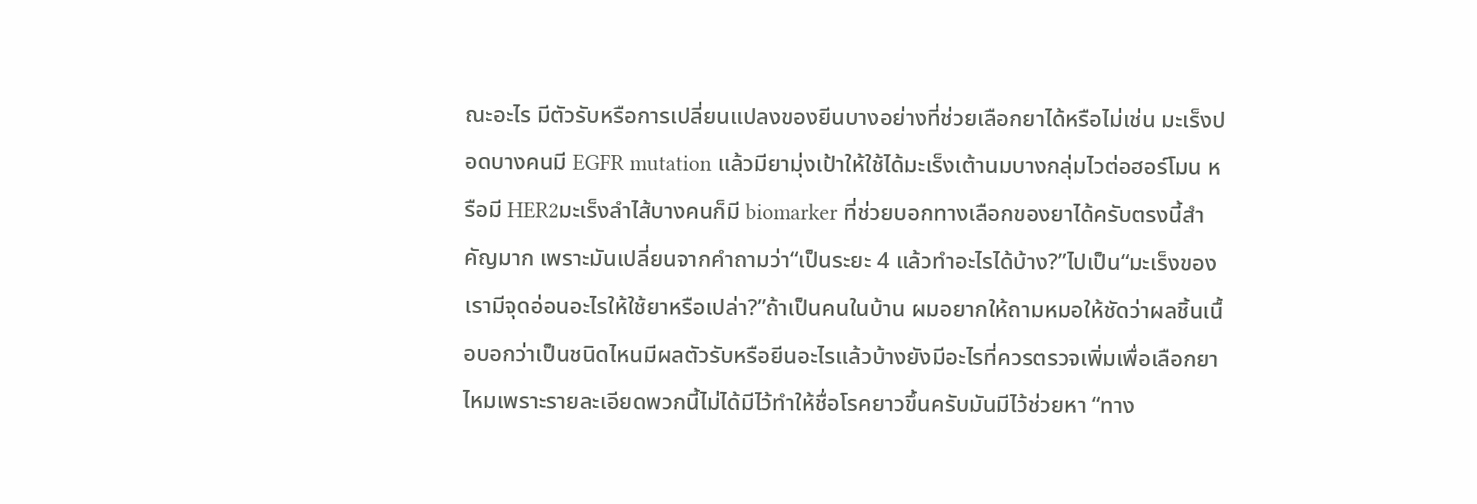ณะอะไร มีตัวรับหรือการเปลี่ยนแปลงของยีนบางอย่างที่ช่วยเลือกยาได้หรือไม่เช่น มะเร็งปอดบางคนมี EGFR mutation แล้วมียามุ่งเป้าให้ใช้ได้มะเร็งเต้านมบางกลุ่มไวต่อฮอร์โมน หรือมี HER2มะเร็งลำไส้บางคนก็มี biomarker ที่ช่วยบอกทางเลือกของยาได้ครับตรงนี้สำคัญมาก เพราะมันเปลี่ยนจากคำถามว่า“เป็นระยะ 4 แล้วทำอะไรได้บ้าง?”ไปเป็น“มะเร็งของเรามีจุดอ่อนอะไรให้ใช้ยาหรือเปล่า?”ถ้าเป็นคนในบ้าน ผมอยากให้ถามหมอให้ชัดว่าผลชิ้นเนื้อบอกว่าเป็นชนิดไหนมีผลตัวรับหรือยีนอะไรแล้วบ้างยังมีอะไรที่ควรตรวจเพิ่มเพื่อเลือกยาไหมเพราะรายละเอียดพวกนี้ไม่ได้มีไว้ทำให้ชื่อโรคยาวขึ้นครับมันมีไว้ช่วยหา “ทาง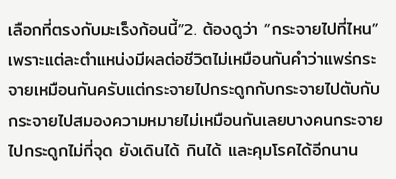เลือกที่ตรงกับมะเร็งก้อนนี้”2. ต้องดูว่า “กระจายไปที่ไหน” เพราะแต่ละตำแหน่งมีผลต่อชีวิตไม่เหมือนกันคำว่าแพร่กระจายเหมือนกันครับแต่กระจายไปกระดูกกับกระจายไปตับกับกระจายไปสมองความหมายไม่เหมือนกันเลยบางคนกระจายไปกระดูกไม่กี่จุด ยังเดินได้ กินได้ และคุมโรคได้อีกนาน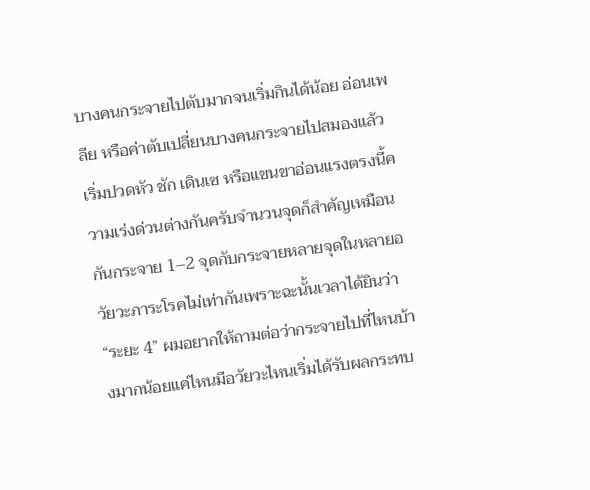บางคนกระจายไปตับมากจนเริ่มกินได้น้อย อ่อนเพลีย หรือค่าตับเปลี่ยนบางคนกระจายไปสมองแล้วเริ่มปวดหัว ชัก เดินเซ หรือแขนขาอ่อนแรงตรงนี้ความเร่งด่วนต่างกันครับจำนวนจุดก็สำคัญเหมือนกันกระจาย 1–2 จุดกับกระจายหลายจุดในหลายอวัยวะภาระโรคไม่เท่ากันเพราะฉะนั้นเวลาได้ยินว่า “ระยะ 4” ผมอยากให้ถามต่อว่ากระจายไปที่ไหนบ้างมากน้อยแค่ไหนมีอวัยวะไหนเริ่มได้รับผลกระทบ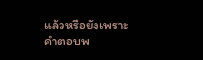แล้วหรือยังเพราะคำตอบพ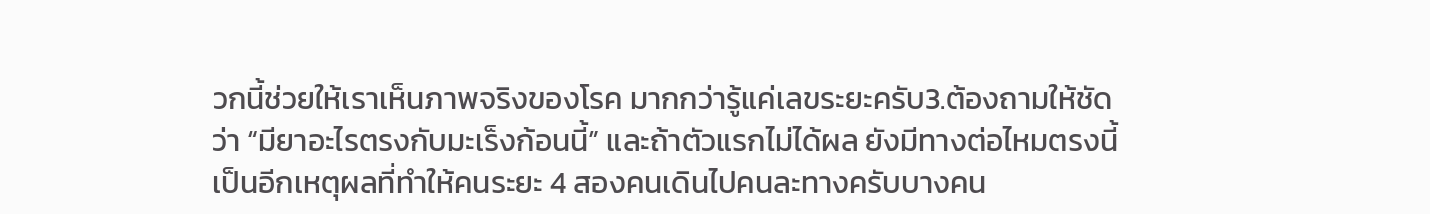วกนี้ช่วยให้เราเห็นภาพจริงของโรค มากกว่ารู้แค่เลขระยะครับ3.ต้องถามให้ชัดว่า “มียาอะไรตรงกับมะเร็งก้อนนี้” และถ้าตัวแรกไม่ได้ผล ยังมีทางต่อไหมตรงนี้เป็นอีกเหตุผลที่ทำให้คนระยะ 4 สองคนเดินไปคนละทางครับบางคน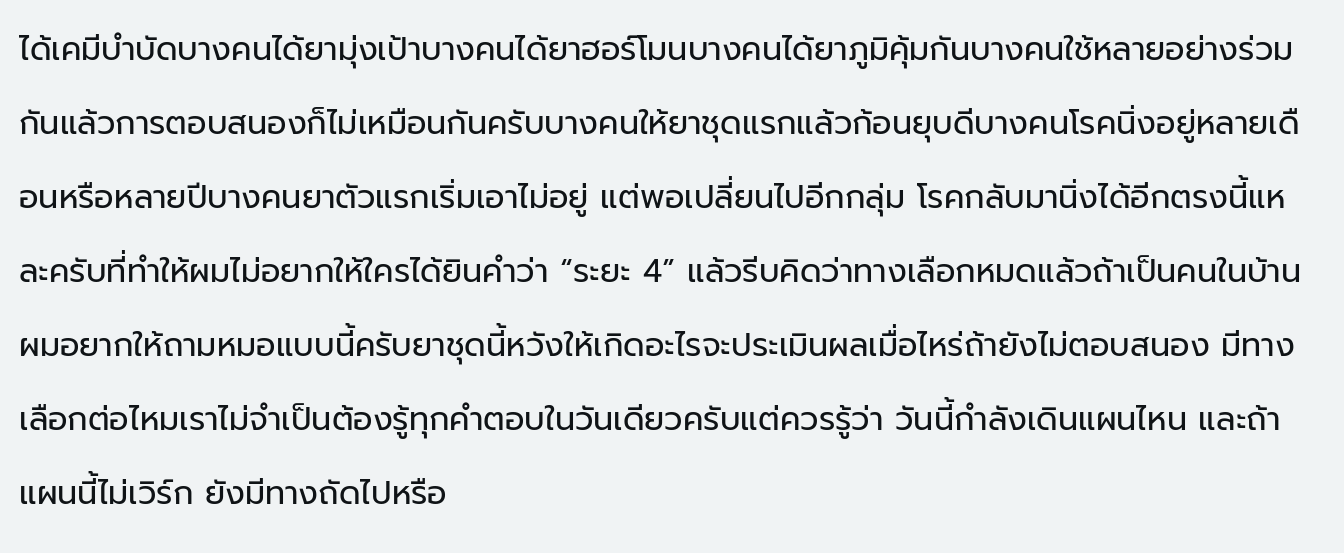ได้เคมีบำบัดบางคนได้ยามุ่งเป้าบางคนได้ยาฮอร์โมนบางคนได้ยาภูมิคุ้มกันบางคนใช้หลายอย่างร่วมกันแล้วการตอบสนองก็ไม่เหมือนกันครับบางคนให้ยาชุดแรกแล้วก้อนยุบดีบางคนโรคนิ่งอยู่หลายเดือนหรือหลายปีบางคนยาตัวแรกเริ่มเอาไม่อยู่ แต่พอเปลี่ยนไปอีกกลุ่ม โรคกลับมานิ่งได้อีกตรงนี้แหละครับที่ทำให้ผมไม่อยากให้ใครได้ยินคำว่า “ระยะ 4” แล้วรีบคิดว่าทางเลือกหมดแล้วถ้าเป็นคนในบ้าน ผมอยากให้ถามหมอแบบนี้ครับยาชุดนี้หวังให้เกิดอะไรจะประเมินผลเมื่อไหร่ถ้ายังไม่ตอบสนอง มีทางเลือกต่อไหมเราไม่จำเป็นต้องรู้ทุกคำตอบในวันเดียวครับแต่ควรรู้ว่า วันนี้กำลังเดินแผนไหน และถ้าแผนนี้ไม่เวิร์ก ยังมีทางถัดไปหรือ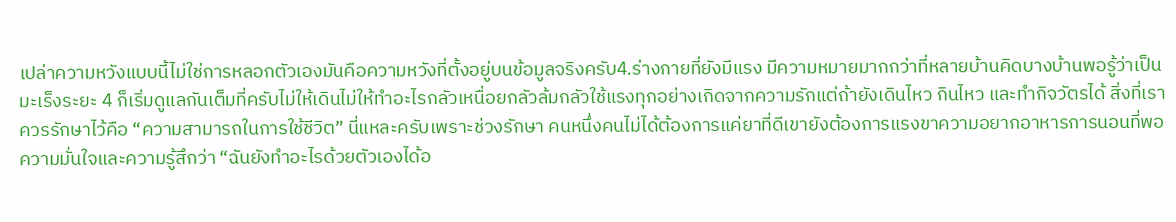เปล่าความหวังแบบนี้ไม่ใช่การหลอกตัวเองมันคือความหวังที่ตั้งอยู่บนข้อมูลจริงครับ4.ร่างกายที่ยังมีแรง มีความหมายมากกว่าที่หลายบ้านคิดบางบ้านพอรู้ว่าเป็นมะเร็งระยะ 4 ก็เริ่มดูแลกันเต็มที่ครับไม่ให้เดินไม่ให้ทำอะไรกลัวเหนื่อยกลัวล้มกลัวใช้แรงทุกอย่างเกิดจากความรักแต่ถ้ายังเดินไหว กินไหว และทำกิจวัตรได้ สิ่งที่เราควรรักษาไว้คือ “ความสามารถในการใช้ชีวิต” นี่แหละครับเพราะช่วงรักษา คนหนึ่งคนไม่ได้ต้องการแค่ยาที่ดีเขายังต้องการแรงขาความอยากอาหารการนอนที่พอความมั่นใจและความรู้สึกว่า “ฉันยังทำอะไรด้วยตัวเองได้อ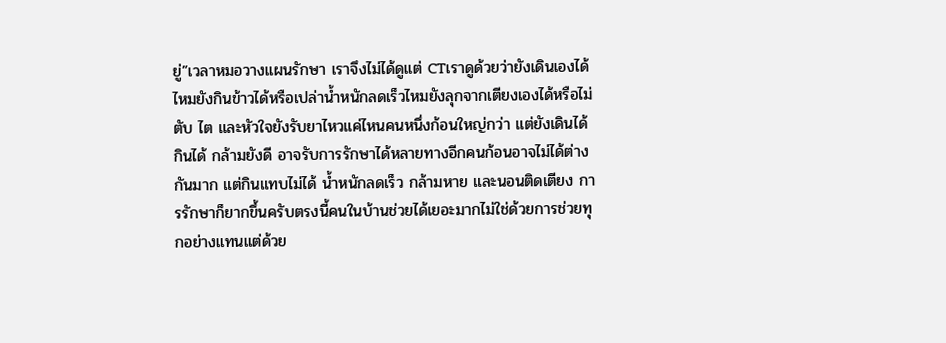ยู่”เวลาหมอวางแผนรักษา เราจึงไม่ได้ดูแต่ CTเราดูด้วยว่ายังเดินเองได้ไหมยังกินข้าวได้หรือเปล่าน้ำหนักลดเร็วไหมยังลุกจากเตียงเองได้หรือไม่ตับ ไต และหัวใจยังรับยาไหวแค่ไหนคนหนึ่งก้อนใหญ่กว่า แต่ยังเดินได้ กินได้ กล้ามยังดี อาจรับการรักษาได้หลายทางอีกคนก้อนอาจไม่ได้ต่างกันมาก แต่กินแทบไม่ได้ น้ำหนักลดเร็ว กล้ามหาย และนอนติดเตียง การรักษาก็ยากขึ้นครับตรงนี้คนในบ้านช่วยได้เยอะมากไม่ใช่ด้วยการช่วยทุกอย่างแทนแต่ด้วย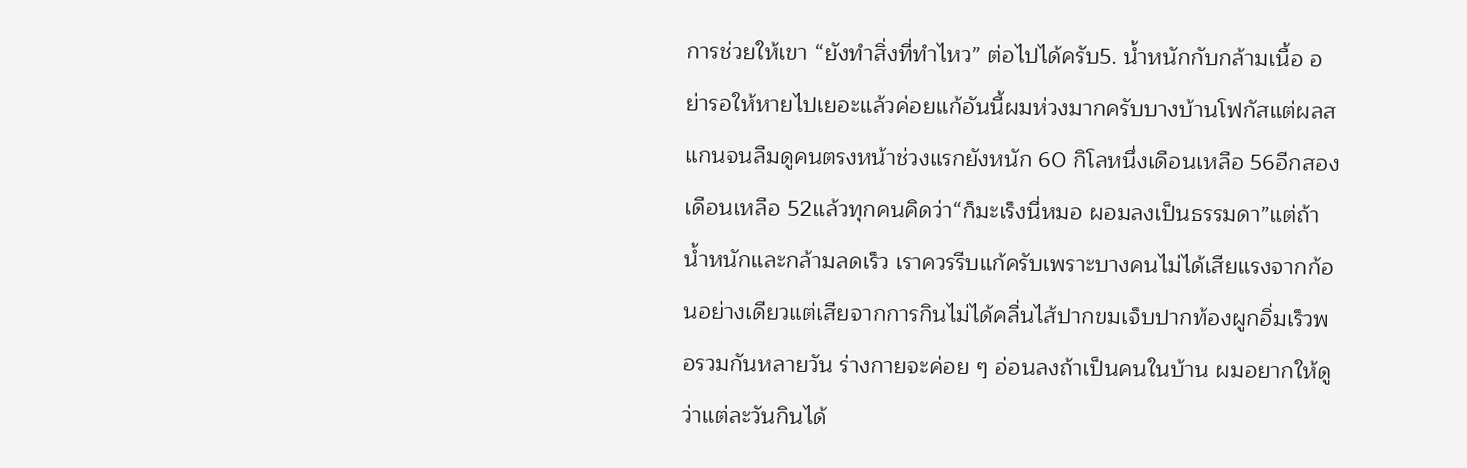การช่วยให้เขา “ยังทำสิ่งที่ทำไหว” ต่อไปได้ครับ5. น้ำหนักกับกล้ามเนื้อ อย่ารอให้หายไปเยอะแล้วค่อยแก้อันนี้ผมห่วงมากครับบางบ้านโฟกัสแต่ผลสแกนจนลืมดูคนตรงหน้าช่วงแรกยังหนัก 60 กิโลหนึ่งเดือนเหลือ 56อีกสองเดือนเหลือ 52แล้วทุกคนคิดว่า“ก็มะเร็งนี่หมอ ผอมลงเป็นธรรมดา”แต่ถ้าน้ำหนักและกล้ามลดเร็ว เราควรรีบแก้ครับเพราะบางคนไม่ได้เสียแรงจากก้อนอย่างเดียวแต่เสียจากการกินไม่ได้คลื่นไส้ปากขมเจ็บปากท้องผูกอิ่มเร็วพอรวมกันหลายวัน ร่างกายจะค่อย ๆ อ่อนลงถ้าเป็นคนในบ้าน ผมอยากให้ดูว่าแต่ละวันกินได้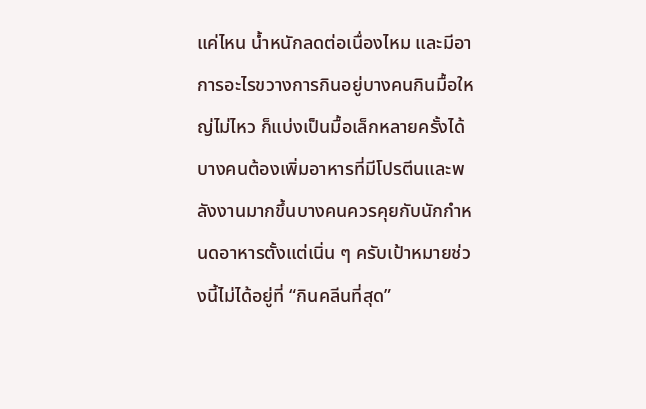แค่ไหน น้ำหนักลดต่อเนื่องไหม และมีอาการอะไรขวางการกินอยู่บางคนกินมื้อใหญ่ไม่ไหว ก็แบ่งเป็นมื้อเล็กหลายครั้งได้บางคนต้องเพิ่มอาหารที่มีโปรตีนและพลังงานมากขึ้นบางคนควรคุยกับนักกำหนดอาหารตั้งแต่เนิ่น ๆ ครับเป้าหมายช่วงนี้ไม่ได้อยู่ที่ “กินคลีนที่สุด”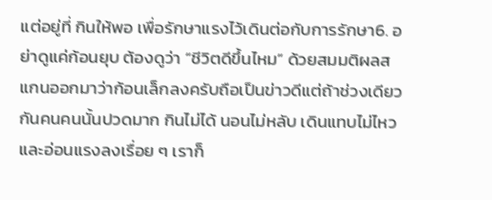แต่อยู่ที่ กินให้พอ เพื่อรักษาแรงไว้เดินต่อกับการรักษา6. อย่าดูแค่ก้อนยุบ ต้องดูว่า “ชีวิตดีขึ้นไหม” ด้วยสมมติผลสแกนออกมาว่าก้อนเล็กลงครับถือเป็นข่าวดีแต่ถ้าช่วงเดียวกันคนคนนั้นปวดมาก กินไม่ได้ นอนไม่หลับ เดินแทบไม่ไหว และอ่อนแรงลงเรื่อย ๆ เราก็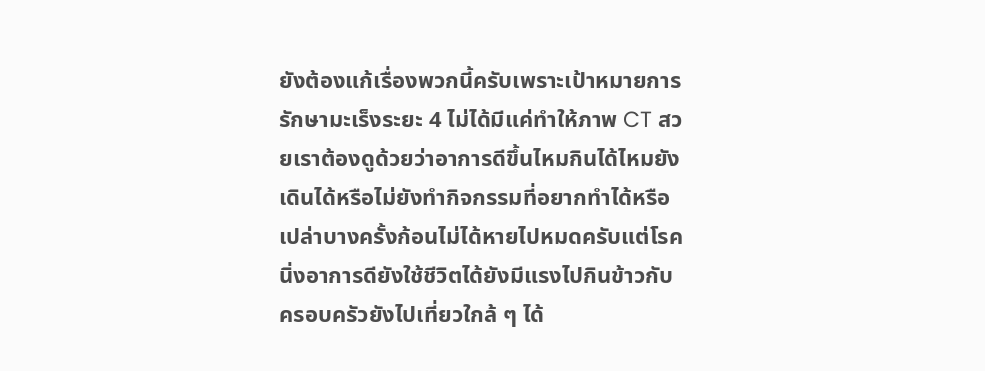ยังต้องแก้เรื่องพวกนี้ครับเพราะเป้าหมายการรักษามะเร็งระยะ 4 ไม่ได้มีแค่ทำให้ภาพ CT สวยเราต้องดูด้วยว่าอาการดีขึ้นไหมกินได้ไหมยังเดินได้หรือไม่ยังทำกิจกรรมที่อยากทำได้หรือเปล่าบางครั้งก้อนไม่ได้หายไปหมดครับแต่โรคนิ่งอาการดียังใช้ชีวิตได้ยังมีแรงไปกินข้าวกับครอบครัวยังไปเที่ยวใกล้ ๆ ได้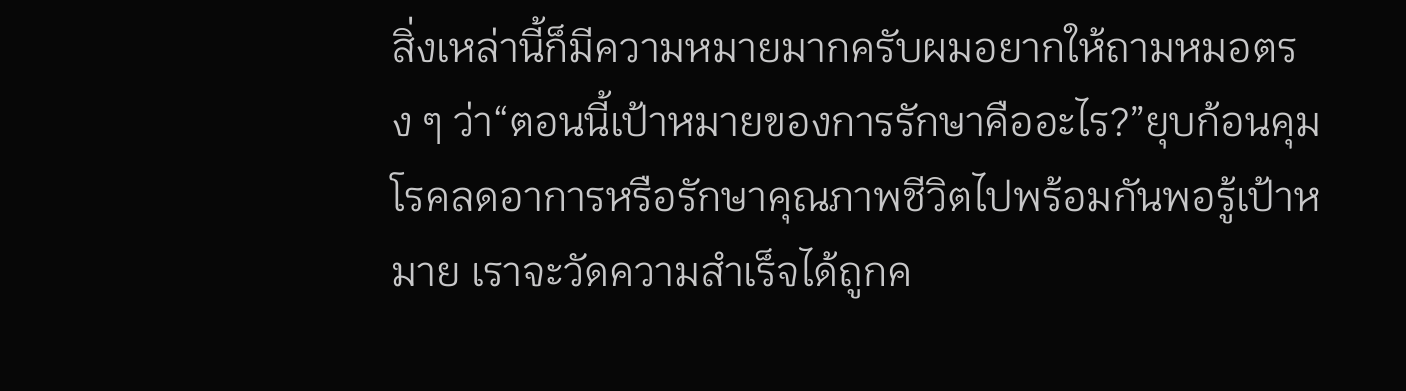สิ่งเหล่านี้ก็มีความหมายมากครับผมอยากให้ถามหมอตรง ๆ ว่า“ตอนนี้เป้าหมายของการรักษาคืออะไร?”ยุบก้อนคุมโรคลดอาการหรือรักษาคุณภาพชีวิตไปพร้อมกันพอรู้เป้าหมาย เราจะวัดความสำเร็จได้ถูกค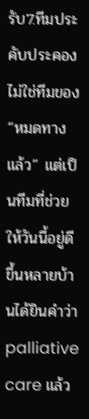รับ7.ทีมประคับประคองไม่ใช่ทีมของ “หมดทางแล้ว” แต่เป็นทีมที่ช่วยให้วันนี้อยู่ดีขึ้นหลายบ้านได้ยินคำว่า palliative care แล้ว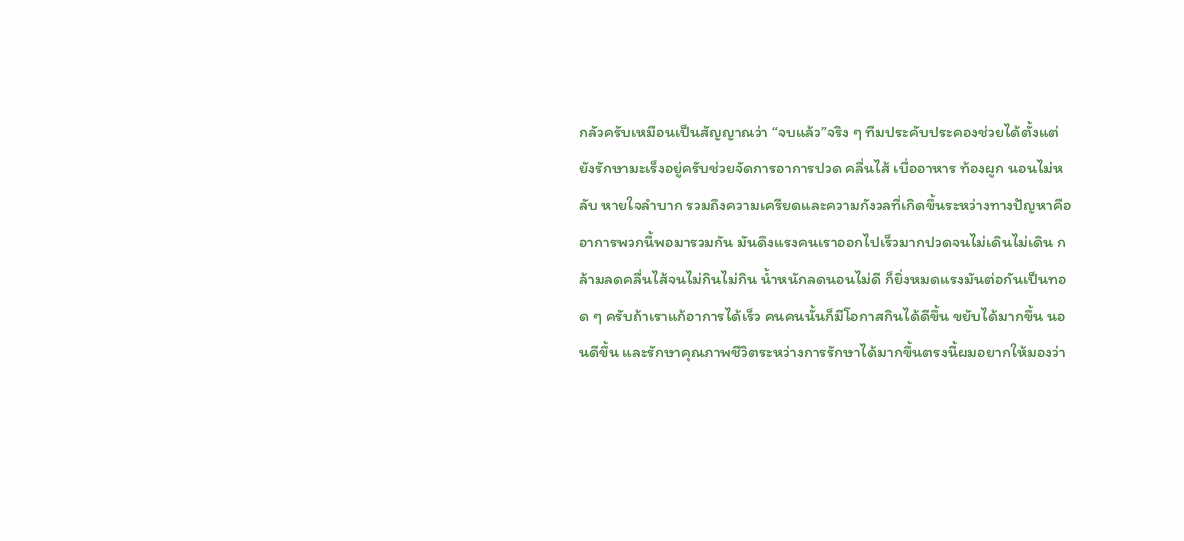กลัวครับเหมือนเป็นสัญญาณว่า “จบแล้ว”จริง ๆ ทีมประคับประคองช่วยได้ตั้งแต่ยังรักษามะเร็งอยู่ครับช่วยจัดการอาการปวด คลื่นไส้ เบื่ออาหาร ท้องผูก นอนไม่หลับ หายใจลำบาก รวมถึงความเครียดและความกังวลที่เกิดขึ้นระหว่างทางปัญหาคืออาการพวกนี้พอมารวมกัน มันดึงแรงคนเราออกไปเร็วมากปวดจนไม่เดินไม่เดิน กล้ามลดคลื่นไส้จนไม่กินไม่กิน น้ำหนักลดนอนไม่ดี ก็ยิ่งหมดแรงมันต่อกันเป็นทอด ๆ ครับถ้าเราแก้อาการได้เร็ว คนคนนั้นก็มีโอกาสกินได้ดีขึ้น ขยับได้มากขึ้น นอนดีขึ้น และรักษาคุณภาพชีวิตระหว่างการรักษาได้มากขึ้นตรงนี้ผมอยากให้มองว่า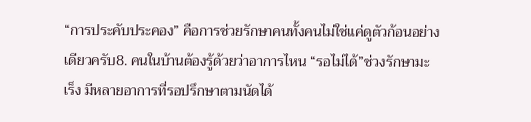“การประคับประคอง” คือการช่วยรักษาคนทั้งคนไม่ใช่แค่ดูตัวก้อนอย่างเดียวครับ8. คนในบ้านต้องรู้ด้วยว่าอาการไหน “รอไม่ได้”ช่วงรักษามะเร็ง มีหลายอาการที่รอปรึกษาตามนัดได้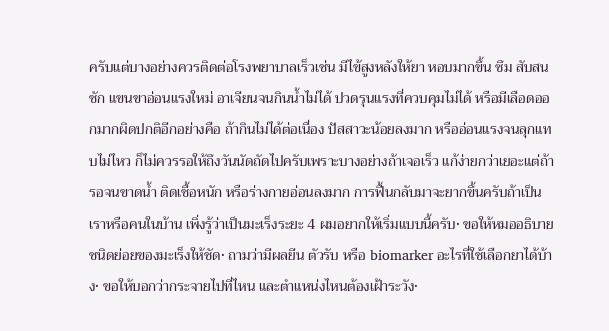ครับแต่บางอย่างควรติดต่อโรงพยาบาลเร็วเช่น มีไข้สูงหลังให้ยา หอบมากขึ้น ซึม สับสน ชัก แขนขาอ่อนแรงใหม่ อาเจียนจนกินน้ำไม่ได้ ปวดรุนแรงที่ควบคุมไม่ได้ หรือมีเลือดออกมากผิดปกติอีกอย่างคือ ถ้ากินไม่ได้ต่อเนื่อง ปัสสาวะน้อยลงมาก หรืออ่อนแรงจนลุกแทบไม่ไหว ก็ไม่ควรรอให้ถึงวันนัดถัดไปครับเพราะบางอย่างถ้าเจอเร็ว แก้ง่ายกว่าเยอะแต่ถ้ารอจนขาดน้ำ ติดเชื้อหนัก หรือร่างกายอ่อนลงมาก การฟื้นกลับมาจะยากขึ้นครับถ้าเป็นเราหรือคนในบ้าน เพิ่งรู้ว่าเป็นมะเร็งระยะ 4 ผมอยากให้เริ่มแบบนี้ครับ• ขอให้หมออธิบายชนิดย่อยของมะเร็งให้ชัด• ถามว่ามีผลยีน ตัวรับ หรือ biomarker อะไรที่ใช้เลือกยาได้บ้าง• ขอให้บอกว่ากระจายไปที่ไหน และตำแหน่งไหนต้องเฝ้าระวัง•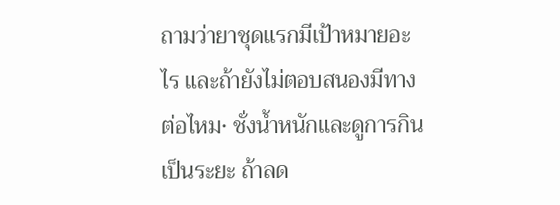ถามว่ายาชุดแรกมีเป้าหมายอะไร และถ้ายังไม่ตอบสนองมีทางต่อไหม• ชั่งน้ำหนักและดูการกินเป็นระยะ ถ้าลด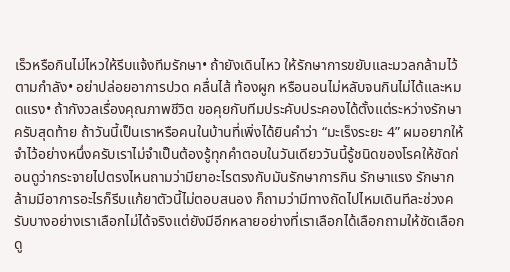เร็วหรือกินไม่ไหวให้รีบแจ้งทีมรักษา• ถ้ายังเดินไหว ให้รักษาการขยับและมวลกล้ามไว้ตามกำลัง• อย่าปล่อยอาการปวด คลื่นไส้ ท้องผูก หรือนอนไม่หลับจนกินไม่ได้และหมดแรง• ถ้ากังวลเรื่องคุณภาพชีวิต ขอคุยกับทีมประคับประคองได้ตั้งแต่ระหว่างรักษาครับสุดท้าย ถ้าวันนี้เป็นเราหรือคนในบ้านที่เพิ่งได้ยินคำว่า “มะเร็งระยะ 4” ผมอยากให้จำไว้อย่างหนึ่งครับเราไม่จำเป็นต้องรู้ทุกคำตอบในวันเดียววันนี้รู้ชนิดของโรคให้ชัดก่อนดูว่ากระจายไปตรงไหนถามว่ามียาอะไรตรงกับมันรักษาการกิน รักษาแรง รักษากล้ามมีอาการอะไรก็รีบแก้ยาตัวนี้ไม่ตอบสนอง ก็ถามว่ามีทางถัดไปไหมเดินทีละช่วงครับบางอย่างเราเลือกไม่ได้จริงแต่ยังมีอีกหลายอย่างที่เราเลือกได้เลือกถามให้ชัดเลือกดู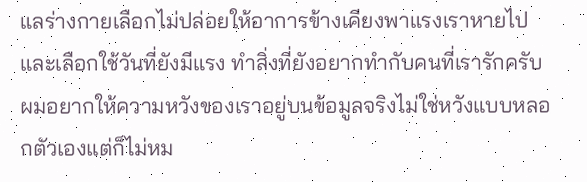แลร่างกายเลือกไม่ปล่อยให้อาการข้างเคียงพาแรงเราหายไปและเลือกใช้วันที่ยังมีแรง ทำสิ่งที่ยังอยากทำกับคนที่เรารักครับผมอยากให้ความหวังของเราอยู่บนข้อมูลจริงไม่ใช่หวังแบบหลอกตัวเองแต่ก็ไม่หม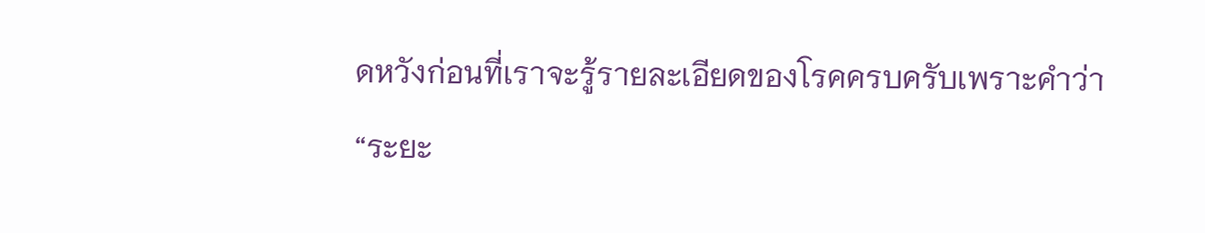ดหวังก่อนที่เราจะรู้รายละเอียดของโรคครบครับเพราะคำว่า “ระยะ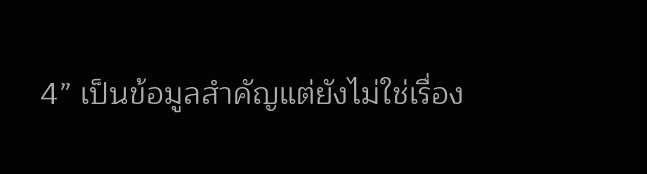4” เป็นข้อมูลสำคัญแต่ยังไม่ใช่เรื่อง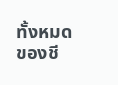ทั้งหมดของชี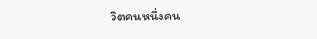วิตคนหนึ่งคน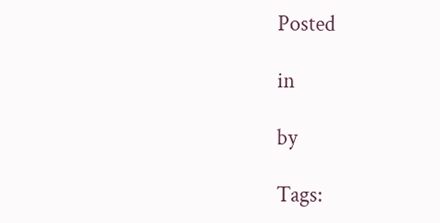Posted

in

by

Tags: